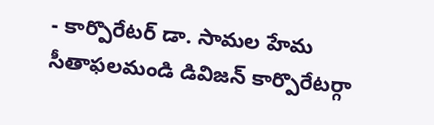- కార్పొరేటర్ డా. సామల హేమ
సీతాఫలమండి డివిజన్ కార్పొరేటర్గా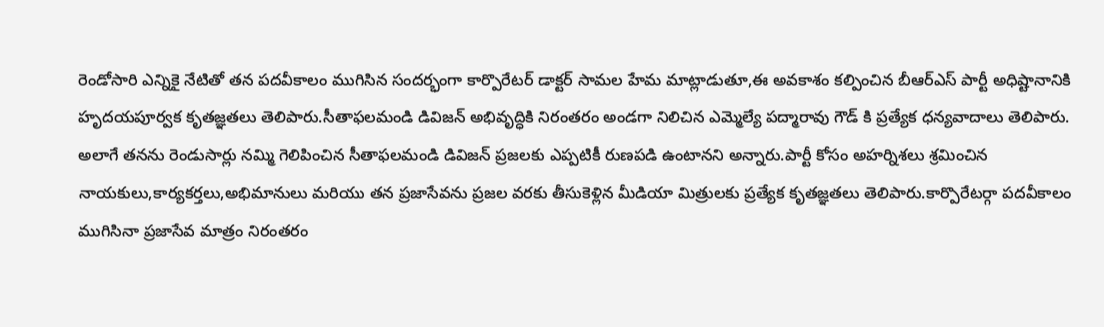రెండోసారి ఎన్నికై నేటితో తన పదవీకాలం ముగిసిన సందర్భంగా కార్పొరేటర్ డాక్టర్ సామల హేమ మాట్లాడుతూ,ఈ అవకాశం కల్పించిన బీఆర్ఎస్ పార్టీ అధిష్టానానికి హృదయపూర్వక కృతజ్ఞతలు తెలిపారు.సీతాఫలమండి డివిజన్ అభివృద్ధికి నిరంతరం అండగా నిలిచిన ఎమ్మెల్యే పద్మారావు గౌడ్ కి ప్రత్యేక ధన్యవాదాలు తెలిపారు.
అలాగే తనను రెండుసార్లు నమ్మి గెలిపించిన సీతాఫలమండి డివిజన్ ప్రజలకు ఎప్పటికీ రుణపడి ఉంటానని అన్నారు.పార్టీ కోసం అహర్నిశలు శ్రమించిన నాయకులు,కార్యకర్తలు,అభిమానులు మరియు తన ప్రజాసేవను ప్రజల వరకు తీసుకెళ్లిన మీడియా మిత్రులకు ప్రత్యేక కృతజ్ఞతలు తెలిపారు.కార్పొరేటర్గా పదవీకాలం ముగిసినా ప్రజాసేవ మాత్రం నిరంతరం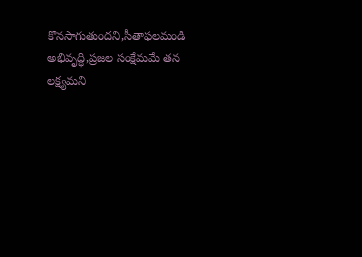కొనసాగుతుందని,సీతాఫలమండి అభివృద్ధి,ప్రజల సంక్షేమమే తన లక్ష్యమని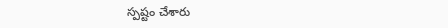స్పష్టం చేశారు